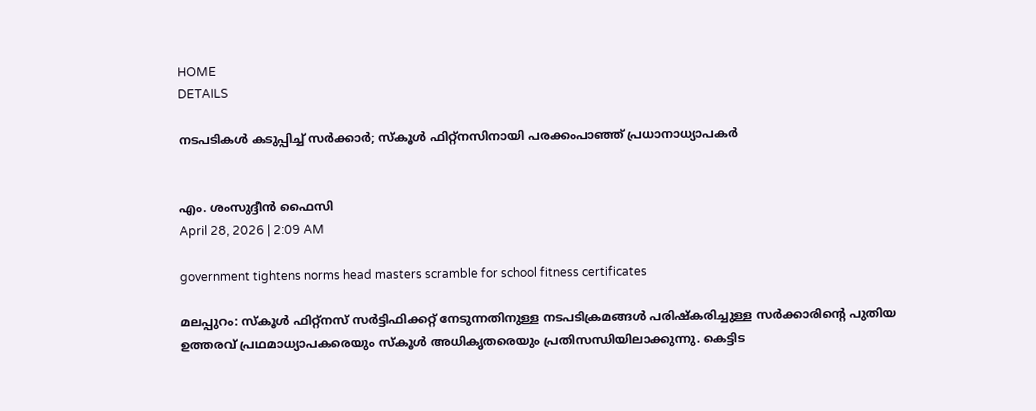HOME
DETAILS

നടപടികൾ കടുപ്പിച്ച് സർക്കാർ; സ്കൂൾ ഫിറ്റ്നസിനായി പരക്കംപാഞ്ഞ് പ്രധാനാധ്യാപകർ


എം. ശംസുദ്ദീൻ ഫൈസി
April 28, 2026 | 2:09 AM

government tightens norms head masters scramble for school fitness certificates

മലപ്പുറം: സ്‌കൂൾ ഫിറ്റ്‌നസ് സർട്ടിഫിക്കറ്റ് നേടുന്നതിനുള്ള നടപടിക്രമങ്ങൾ പരിഷ്‌കരിച്ചുള്ള സർക്കാരിന്റെ പുതിയ ഉത്തരവ് പ്രഥമാധ്യാപകരെയും സ്‌കൂൾ അധികൃതരെയും പ്രതിസന്ധിയിലാക്കുന്നു. കെട്ടിട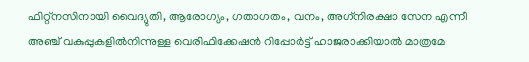ഫിറ്റ്‌നസിനായി വൈദ്യുതി, ആരോഗ്യം, ഗതാഗതം, വനം, അഗ്‌നിരക്ഷാ സേന എന്നീ അഞ്ച് വകുപ്പുകളിൽനിന്നുള്ള വെരിഫിക്കേഷൻ റിപ്പോർട്ട് ഹാജരാക്കിയാൽ മാത്രമേ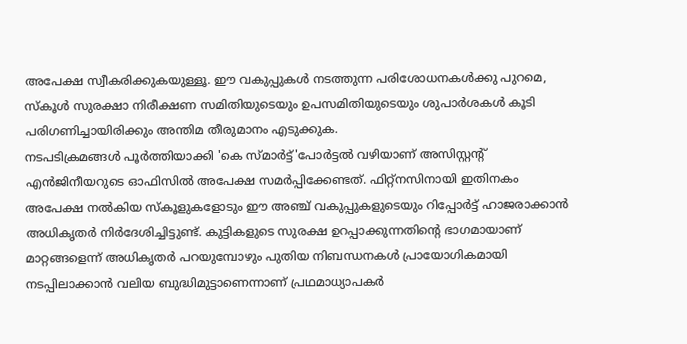അപേക്ഷ സ്വീകരിക്കുകയുള്ളൂ. ഈ വകുപ്പുകൾ നടത്തുന്ന പരിശോധനകൾക്കു പുറമെ, സ്‌കൂൾ സുരക്ഷാ നിരീക്ഷണ സമിതിയുടെയും ഉപസമിതിയുടെയും ശുപാർശകൾ കൂടി പരിഗണിച്ചായിരിക്കും അന്തിമ തീരുമാനം എടുക്കുക.
നടപടിക്രമങ്ങൾ പൂർത്തിയാക്കി 'കെ സ്മാർട്ട്'പോർട്ടൽ വഴിയാണ് അസിസ്റ്റന്റ് എൻജിനീയറുടെ ഓഫിസിൽ അപേക്ഷ സമർപ്പിക്കേണ്ടത്. ഫിറ്റ്‌നസിനായി ഇതിനകം അപേക്ഷ നൽകിയ സ്‌കൂളുകളോടും ഈ അഞ്ച് വകുപ്പുകളുടെയും റിപ്പോർട്ട് ഹാജരാക്കാൻ അധികൃതർ നിർദേശിച്ചിട്ടുണ്ട്. കുട്ടികളുടെ സുരക്ഷ ഉറപ്പാക്കുന്നതിന്റെ ഭാഗമായാണ് മാറ്റങ്ങളെന്ന് അധികൃതർ പറയുമ്പോഴും പുതിയ നിബന്ധനകൾ പ്രായോഗികമായി നടപ്പിലാക്കാൻ വലിയ ബുദ്ധിമുട്ടാണെന്നാണ് പ്രഥമാധ്യാപകർ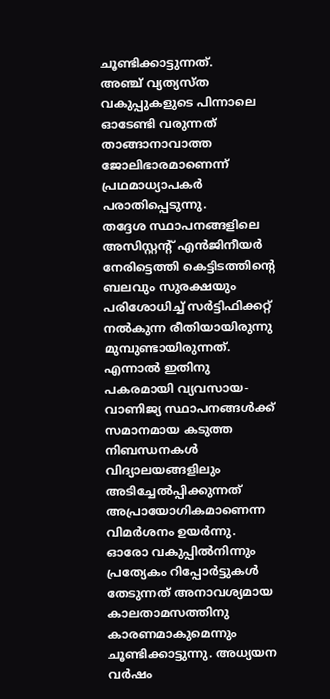ചൂണ്ടിക്കാട്ടുന്നത്.
അഞ്ച് വ്യത്യസ്ത വകുപ്പുകളുടെ പിന്നാലെ ഓടേണ്ടി വരുന്നത് താങ്ങാനാവാത്ത ജോലിഭാരമാണെന്ന് പ്രഥമാധ്യാപകർ പരാതിപ്പെടുന്നു.
തദ്ദേശ സ്ഥാപനങ്ങളിലെ അസിസ്റ്റന്റ് എൻജിനീയർ നേരിട്ടെത്തി കെട്ടിടത്തിന്റെ ബലവും സുരക്ഷയും പരിശോധിച്ച് സർട്ടിഫിക്കറ്റ് നൽകുന്ന രീതിയായിരുന്നു മുമ്പുണ്ടായിരുന്നത്. എന്നാൽ ഇതിനു പകരമായി വ്യവസായ-വാണിജ്യ സ്ഥാപനങ്ങൾക്ക് സമാനമായ കടുത്ത നിബന്ധനകൾ വിദ്യാലയങ്ങളിലും അടിച്ചേൽപ്പിക്കുന്നത് അപ്രായോഗികമാണെന്ന വിമർശനം ഉയർന്നു.
ഓരോ വകുപ്പിൽനിന്നും പ്രത്യേകം റിപ്പോർട്ടുകൾ തേടുന്നത് അനാവശ്യമായ കാലതാമസത്തിനു കാരണമാകുമെന്നും ചൂണ്ടിക്കാട്ടുന്നു. അധ്യയന വർഷം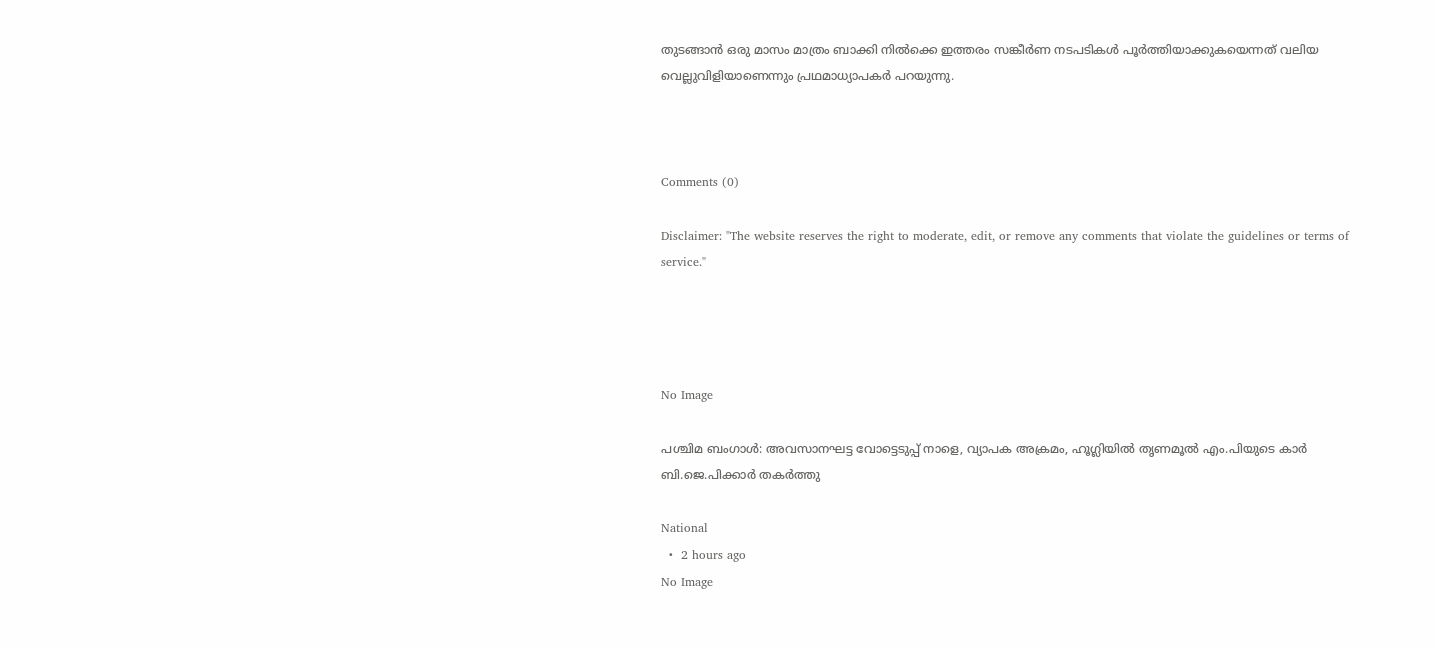തുടങ്ങാൻ ഒരു മാസം മാത്രം ബാക്കി നിൽക്കെ ഇത്തരം സങ്കീർണ നടപടികൾ പൂർത്തിയാക്കുകയെന്നത് വലിയ വെല്ലുവിളിയാണെന്നും പ്രഥമാധ്യാപകർ പറയുന്നു.



Comments (0)

Disclaimer: "The website reserves the right to moderate, edit, or remove any comments that violate the guidelines or terms of service."




No Image

പശ്ചിമ ബംഗാൾ: അവസാനഘട്ട വോട്ടെടുപ്പ് നാളെ, വ്യാപക അക്രമം, ഹൂഗ്ലിയില്‍ തൃണമൂല്‍ എം.പിയുടെ കാര്‍ ബി.ജെ.പിക്കാര്‍ തകര്‍ത്തു

National
  •  2 hours ago
No Image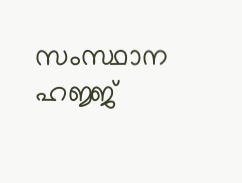സംസ്ഥാന ഹജ്ജ്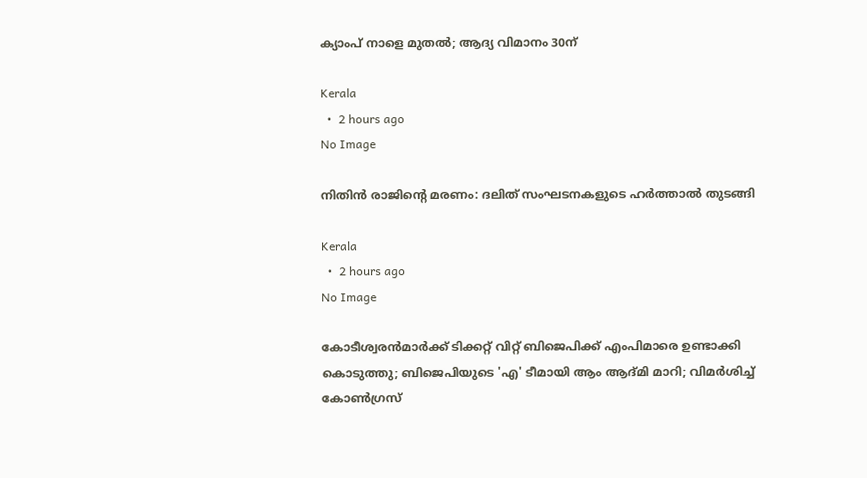ക്യാംപ് നാളെ മുതൽ; ആദ്യ വിമാനം 30ന്

Kerala
  •  2 hours ago
No Image

നിതിൻ രാജിന്റെ മരണം: ദലിത് സംഘടനകളുടെ ഹർത്താൽ തുടങ്ങി

Kerala
  •  2 hours ago
No Image

കോടീശ്വരന്‍മാര്‍ക്ക് ടിക്കറ്റ് വിറ്റ് ബിജെപിക്ക് എംപിമാരെ ഉണ്ടാക്കി കൊടുത്തു; ബിജെപിയുടെ 'എ' ടീമായി ആം ആദ്മി മാറി; വിമര്‍ശിച്ച് കോണ്‍ഗ്രസ്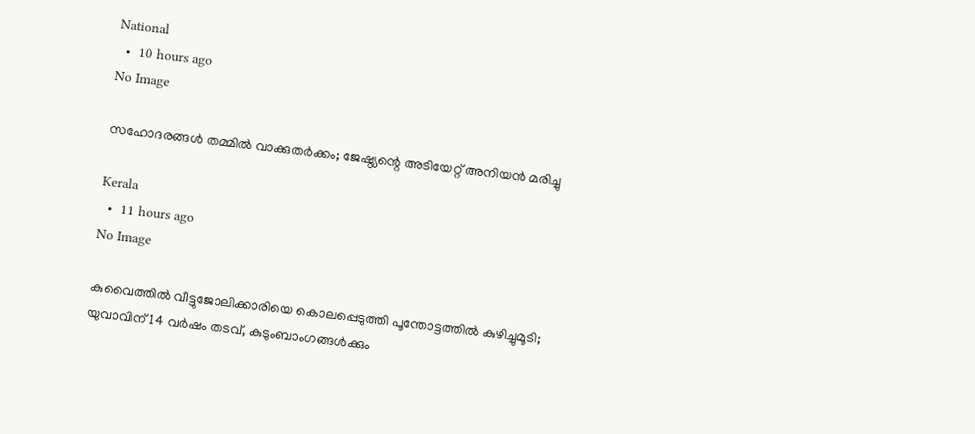National
  •  10 hours ago
No Image

സഹോദരങ്ങള്‍ തമ്മില്‍ വാക്കുതര്‍ക്കം; ജേഷ്ഠ്യന്റെ അടിയേറ്റ് അനിയന്‍ മരിച്ചു

Kerala
  •  11 hours ago
No Image

കുവൈത്തിൽ വീട്ടുജോലിക്കാരിയെ കൊലപ്പെടുത്തി പൂന്തോട്ടത്തിൽ കുഴിച്ചുമൂടി; യുവാവിന് 14 വർഷം തടവ്, കുടുംബാംഗങ്ങൾക്കും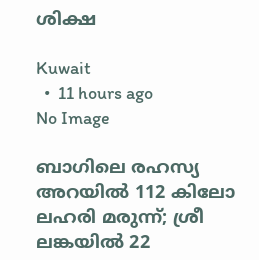ശിക്ഷ

Kuwait
  •  11 hours ago
No Image

ബാഗിലെ രഹസ്യ അറയിൽ 112 കിലോ ലഹരി മരുന്ന്; ശ്രീ ലങ്കയിൽ 22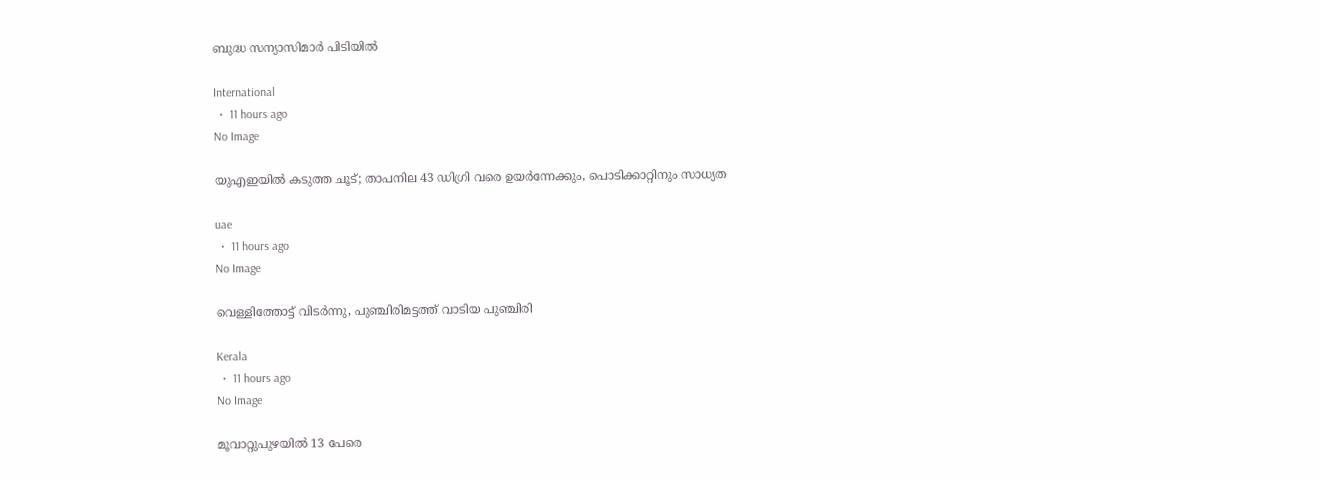ബുദ്ധ സന്യാസിമാർ പിടിയിൽ

International
  •  11 hours ago
No Image

യുഎഇയിൽ കടുത്ത ചൂട്; താപനില 43 ഡിഗ്രി വരെ ഉയർന്നേക്കും, പൊടിക്കാറ്റിനും സാധ്യത

uae
  •  11 hours ago
No Image

വെള്ളിത്തോട്ട് വിടർന്നു, പുഞ്ചിരിമട്ടത്ത് വാടിയ പുഞ്ചിരി

Kerala
  •  11 hours ago
No Image

മൂവാറ്റുപുഴയില്‍ 13 പേരെ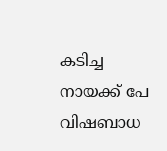കടിച്ച നായക്ക് പേ വിഷബാധ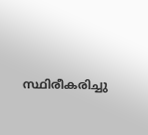സ്ഥിരീകരിച്ചു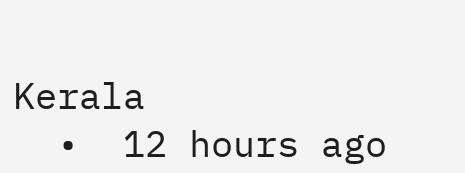Kerala
  •  12 hours ago